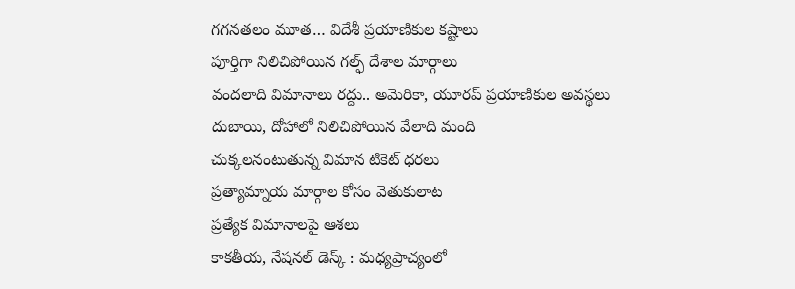గగనతలం మూత… విదేశీ ప్రయాణికుల కష్టాలు
పూర్తిగా నిలిచిపోయిన గల్ఫ్ దేశాల మార్గాలు
వందలాది విమానాలు రద్దు.. అమెరికా, యూరప్ ప్రయాణికుల అవస్థలు
దుబాయి, దోహాలో నిలిచిపోయిన వేలాది మంది
చుక్కలనంటుతున్న విమాన టికెట్ ధరలు
ప్రత్యామ్నాయ మార్గాల కోసం వెతుకులాట
ప్రత్యేక విమానాలపై ఆశలు
కాకతీయ, నేషనల్ డెస్క్ : మధ్యప్రాచ్యంలో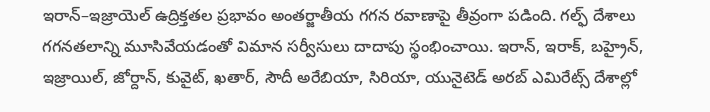ఇరాన్–ఇజ్రాయెల్ ఉద్రిక్తతల ప్రభావం అంతర్జాతీయ గగన రవాణాపై తీవ్రంగా పడింది. గల్ఫ్ దేశాలు గగనతలాన్ని మూసివేయడంతో విమాన సర్వీసులు దాదాపు స్థంభించాయి. ఇరాన్, ఇరాక్, బహ్రైన్, ఇజ్రాయిల్, జోర్దాన్, కువైట్, ఖతార్, సౌదీ అరేబియా, సిరియా, యునైటెడ్ అరబ్ ఎమిరేట్స్ దేశాల్లో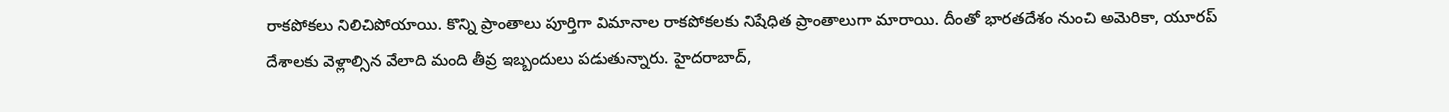రాకపోకలు నిలిచిపోయాయి. కొన్ని ప్రాంతాలు పూర్తిగా విమానాల రాకపోకలకు నిషేధిత ప్రాంతాలుగా మారాయి. దీంతో భారతదేశం నుంచి అమెరికా, యూరప్ దేశాలకు వెళ్లాల్సిన వేలాది మంది తీవ్ర ఇబ్బందులు పడుతున్నారు. హైదరాబాద్,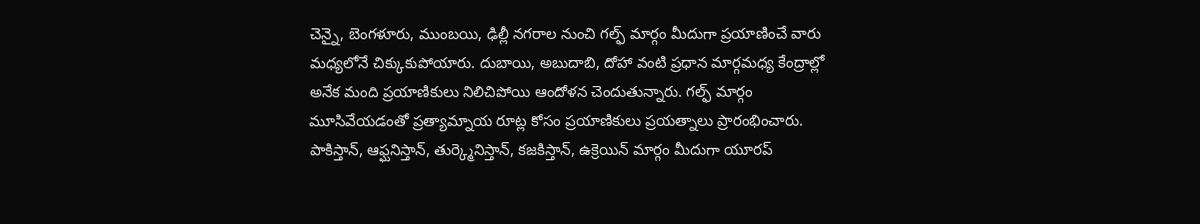చెన్నై, బెంగళూరు, ముంబయి, ఢిల్లీ నగరాల నుంచి గల్ఫ్ మార్గం మీదుగా ప్రయాణించే వారు మధ్యలోనే చిక్కుకుపోయారు. దుబాయి, అబుదాబి, దోహా వంటి ప్రధాన మార్గమధ్య కేంద్రాల్లో అనేక మంది ప్రయాణికులు నిలిచిపోయి ఆందోళన చెందుతున్నారు. గల్ఫ్ మార్గం మూసివేయడంతో ప్రత్యామ్నాయ రూట్ల కోసం ప్రయాణికులు ప్రయత్నాలు ప్రారంభించారు. పాకిస్తాన్, ఆఫ్ఘనిస్తాన్, తుర్క్మెనిస్తాన్, కజకిస్తాన్, ఉక్రెయిన్ మార్గం మీదుగా యూరప్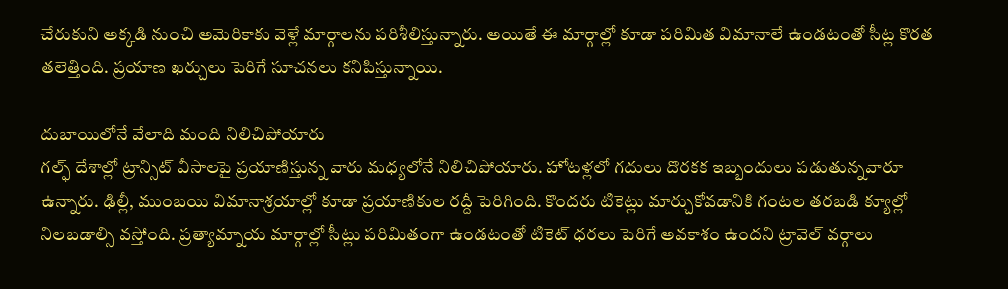చేరుకుని అక్కడి నుంచి అమెరికాకు వెళ్లే మార్గాలను పరిశీలిస్తున్నారు. అయితే ఈ మార్గాల్లో కూడా పరిమిత విమానాలే ఉండటంతో సీట్ల కొరత తలెత్తింది. ప్రయాణ ఖర్చులు పెరిగే సూచనలు కనిపిస్తున్నాయి.

దుబాయిలోనే వేలాది మంది నిలిచిపోయారు
గల్ఫ్ దేశాల్లో ట్రాన్సిట్ వీసాలపై ప్రయాణిస్తున్న వారు మధ్యలోనే నిలిచిపోయారు. హోటళ్లలో గదులు దొరకక ఇబ్బందులు పడుతున్నవారూ ఉన్నారు. ఢిల్లీ, ముంబయి విమానాశ్రయాల్లో కూడా ప్రయాణికుల రద్దీ పెరిగింది. కొందరు టికెట్లు మార్చుకోవడానికి గంటల తరబడి క్యూల్లో నిలబడాల్సి వస్తోంది. ప్రత్యామ్నాయ మార్గాల్లో సీట్లు పరిమితంగా ఉండటంతో టికెట్ ధరలు పెరిగే అవకాశం ఉందని ట్రావెల్ వర్గాలు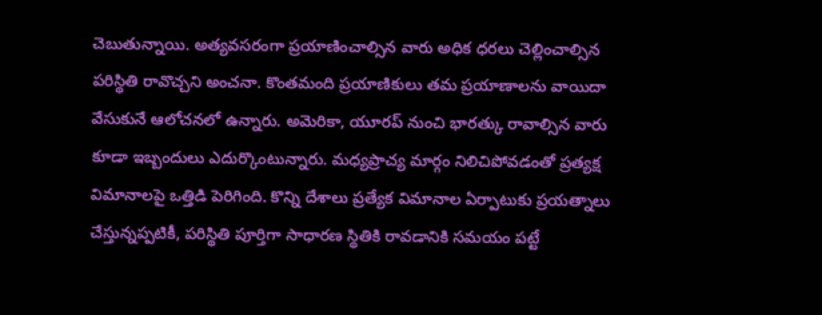చెబుతున్నాయి. అత్యవసరంగా ప్రయాణించాల్సిన వారు అధిక ధరలు చెల్లించాల్సిన పరిస్థితి రావొచ్చని అంచనా. కొంతమంది ప్రయాణికులు తమ ప్రయాణాలను వాయిదా వేసుకునే ఆలోచనలో ఉన్నారు. అమెరికా, యూరప్ నుంచి భారత్కు రావాల్సిన వారు కూడా ఇబ్బందులు ఎదుర్కొంటున్నారు. మధ్యప్రాచ్య మార్గం నిలిచిపోవడంతో ప్రత్యక్ష విమానాలపై ఒత్తిడి పెరిగింది. కొన్ని దేశాలు ప్రత్యేక విమానాల ఏర్పాటుకు ప్రయత్నాలు చేస్తున్నప్పటికీ, పరిస్థితి పూర్తిగా సాధారణ స్థితికి రావడానికి సమయం పట్టే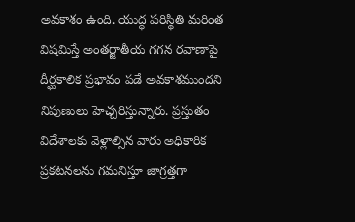అవకాశం ఉంది. యుద్ధ పరిస్థితి మరింత విషమిస్తే అంతర్జాతీయ గగన రవాణాపై దీర్ఘకాలిక ప్రభావం పడే అవకాశముందని నిపుణులు హెచ్చరిస్తున్నారు. ప్రస్తుతం విదేశాలకు వెళ్లాల్సిన వారు అధికారిక ప్రకటనలను గమనిస్తూ జాగ్రత్తగా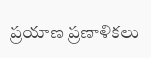ప్రయాణ ప్రణాళికలు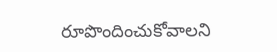రూపొందించుకోవాలని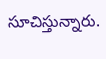సూచిస్తున్నారు.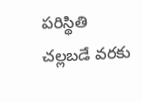పరిస్థితి చల్లబడే వరకు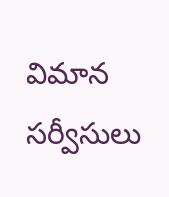విమాన సర్వీసులు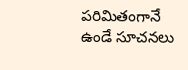పరిమితంగానే ఉండే సూచనలు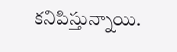కనిపిస్తున్నాయి.